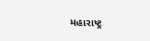મહારાષ્ટ્ર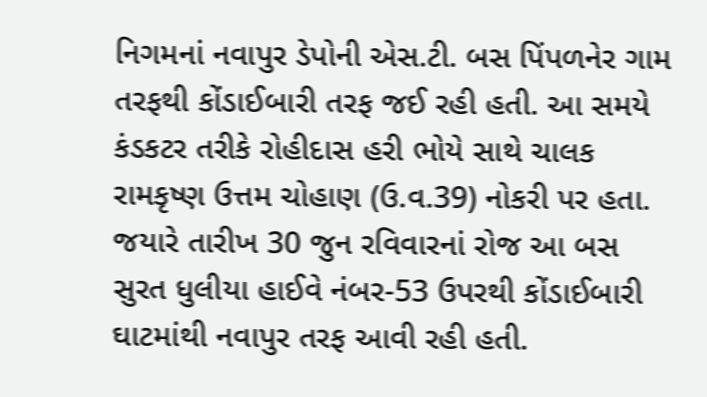નિગમનાં નવાપુર ડેપોની એસ.ટી. બસ પિંપળનેર ગામ તરફથી કોંડાઈબારી તરફ જઈ રહી હતી. આ સમયે કંડકટર તરીકે રોહીદાસ હરી ભોયે સાથે ચાલક રામકૃષ્ણ ઉત્તમ ચોહાણ (ઉ.વ.39) નોકરી પર હતા. જયારે તારીખ 30 જુન રવિવારનાં રોજ આ બસ સુરત ધુલીયા હાઈવે નંબર-53 ઉપરથી કોંડાઈબારી ઘાટમાંથી નવાપુર તરફ આવી રહી હતી.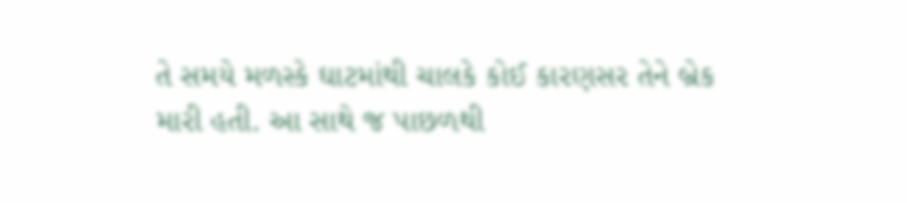તે સમયે મળસ્કે ઘાટમાંથી ચાલકે કોઈ કારણસર તેને બ્રેક મારી હતી. આ સાથે જ પાછળથી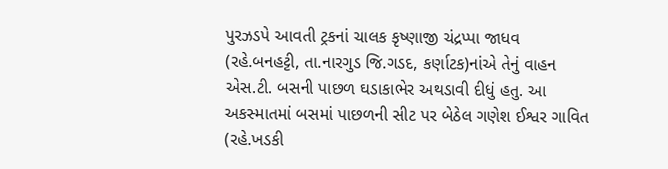પુરઝડપે આવતી ટ્રકનાં ચાલક કૃષ્ણાજી ચંદ્રપ્પા જાધવ (રહે.બનહટ્ટી, તા.નારગુડ જિ.ગડદ, કર્ણાટક)નાંએ તેનું વાહન એસ.ટી. બસની પાછળ ઘડાકાભેર અથડાવી દીધું હતુ. આ અકસ્માતમાં બસમાં પાછળની સીટ પર બેઠેલ ગણેશ ઈશ્વર ગાવિત (રહે.ખડકી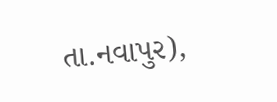તા.નવાપુર),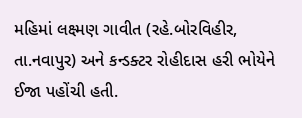મહિમાં લક્ષ્મણ ગાવીત (રહે.બોરવિહીર, તા.નવાપુર) અને કન્ડક્ટર રોહીદાસ હરી ભોયેને ઈજા પહોંચી હતી.